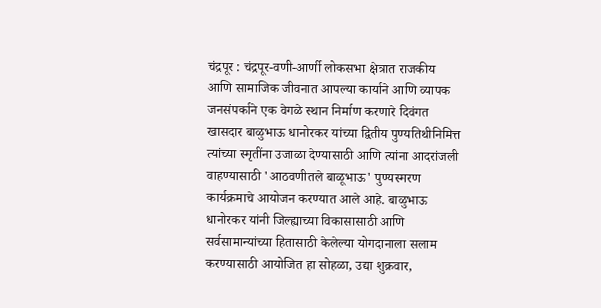चंद्रपूर : चंद्रपूर-वणी-आर्णी लोकसभा क्षेत्रात राजकीय आणि सामाजिक जीवनात आपल्या कार्याने आणि व्यापक जनसंपर्काने एक वेगळे स्थान निर्माण करणारे दिवंगत खासदार बाळुभाऊ धानोरकर यांच्या द्वितीय पुण्यतिथीनिमित्त त्यांच्या स्मृतींना उजाळा देण्यासाठी आणि त्यांना आदरांजली वाहण्यासाठी 'आठवणीतले बाळूभाऊ' पुण्यस्मरण कार्यक्रमाचे आयोजन करण्यात आले आहे. बाळुभाऊ धानोरकर यांनी जिल्ह्याच्या विकासासाठी आणि सर्वसामान्यांच्या हितासाठी केलेल्या योगदानाला सलाम करण्यासाठी आयोजित हा सोहळा, उद्या शुक्रवार,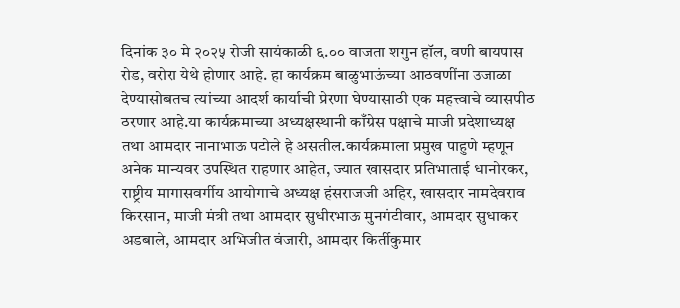दिनांक ३० मे २०२५ रोजी सायंकाळी ६.०० वाजता शगुन हॉल, वणी बायपास रोड, वरोरा येथे होणार आहे. हा कार्यक्रम बाळुभाऊंच्या आठवणींना उजाळा देण्यासोबतच त्यांच्या आदर्श कार्याची प्रेरणा घेण्यासाठी एक महत्त्वाचे व्यासपीठ ठरणार आहे.या कार्यक्रमाच्या अध्यक्षस्थानी काँग्रेस पक्षाचे माजी प्रदेशाध्यक्ष तथा आमदार नानाभाऊ पटोले हे असतील.कार्यक्रमाला प्रमुख पाहुणे म्हणून अनेक मान्यवर उपस्थित राहणार आहेत, ज्यात खासदार प्रतिभाताई धानोरकर, राष्ट्रीय मागासवर्गीय आयोगाचे अध्यक्ष हंसराजजी अहिर, खासदार नामदेवराव किरसान, माजी मंत्री तथा आमदार सुधीरभाऊ मुनगंटीवार, आमदार सुधाकर अडबाले, आमदार अभिजीत वंजारी, आमदार किर्तीकुमार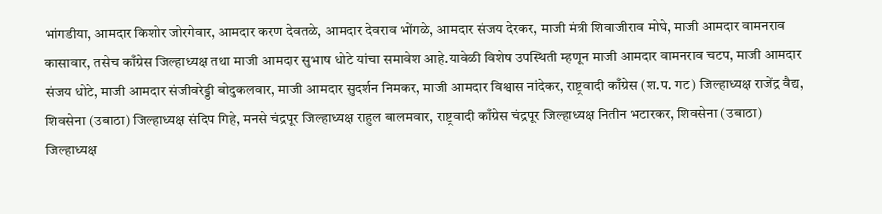भांगडीया, आमदार किशोर जोरगेवार, आमदार करण देवतळे, आमदार देवराव भोंगळे, आमदार संजय देरकर, माजी मंत्री शिवाजीराव मोघे, माजी आमदार वामनराव कासावार, तसेच काँग्रेस जिल्हाध्यक्ष तथा माजी आमदार सुभाष धोटे यांचा समावेश आहे.यावेळी विशेष उपस्थिती म्हणून माजी आमदार वामनराव चटप, माजी आमदार संजय धोटे, माजी आमदार संजीवरेड्डी बोदुकलवार, माजी आमदार सुदर्शन निमकर, माजी आमदार विश्वास नांदेकर, राष्ट्रवादी काँग्रेस (श.प. गट) जिल्हाध्यक्ष राजेंद्र वैद्य, शिवसेना (उबाठा) जिल्हाध्यक्ष संदिप गिहे, मनसे चंद्रपूर जिल्हाध्यक्ष राहुल बालमवार, राष्ट्रवादी काँग्रेस चंद्रपूर जिल्हाध्यक्ष नितीन भटारकर, शिवसेना (उबाठा) जिल्हाध्यक्ष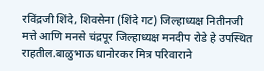रविंद्रजी शिंदे, शिवसेना (शिंदे गट) जिल्हाध्यक्ष नितीनजी मत्ते आणि मनसे चंद्रपूर जिल्हाध्यक्ष मनदीप रोडे हे उपस्थित राहतील.बाळुभाऊ धानोरकर मित्र परिवाराने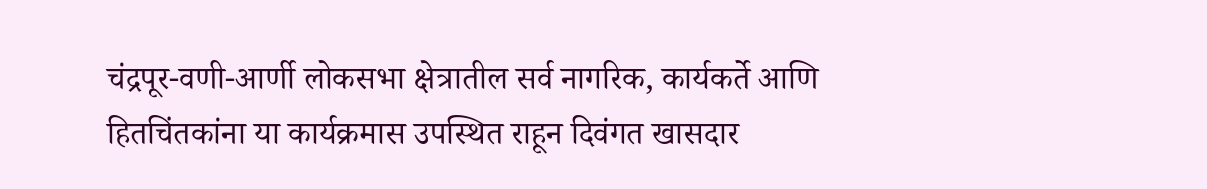चंद्रपूर-वणी-आर्णी लोकसभा क्षेत्रातील सर्व नागरिक, कार्यकर्ते आणि हितचिंतकांना या कार्यक्रमास उपस्थित राहून दिवंगत खासदार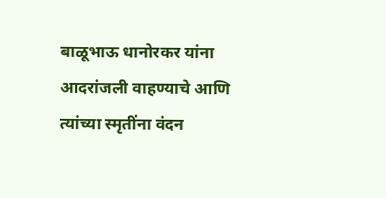बाळूभाऊ धानोरकर यांना आदरांजली वाहण्याचे आणि त्यांच्या स्मृतींना वंदन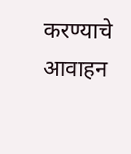करण्याचे आवाहन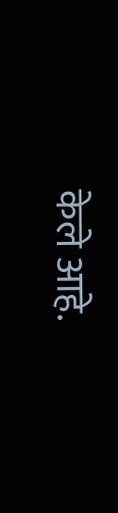केले आहे.